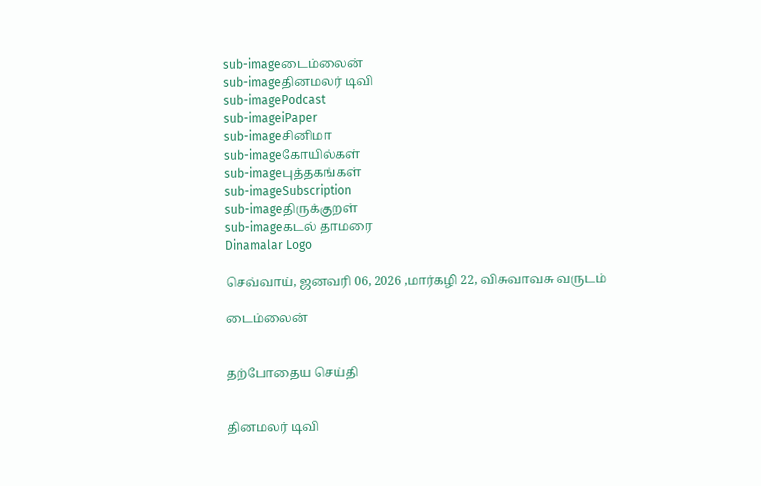sub-imageடைம்லைன்
sub-imageதினமலர் டிவி
sub-imagePodcast
sub-imageiPaper
sub-imageசினிமா
sub-imageகோயில்கள்
sub-imageபுத்தகங்கள்
sub-imageSubscription
sub-imageதிருக்குறள்
sub-imageகடல் தாமரை
Dinamalar Logo

செவ்வாய், ஜனவரி 06, 2026 ,மார்கழி 22, விசுவாவசு வருடம்

டைம்லைன்


தற்போதைய செய்தி


தினமலர் டிவி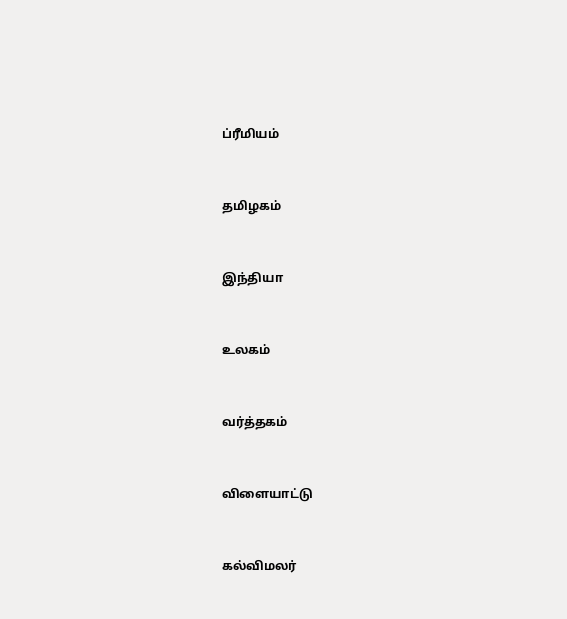ப்ரீமியம்


தமிழகம்


இந்தியா


உலகம்


வர்த்தகம்


விளையாட்டு


கல்விமலர்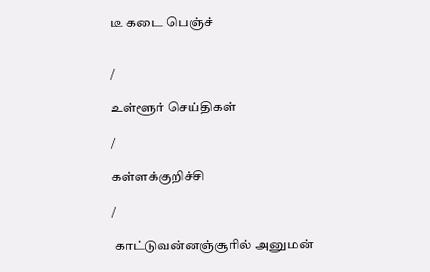டீ கடை பெஞ்ச்


/

உள்ளூர் செய்திகள்

/

கள்ளக்குறிச்சி

/

 காட்டுவன்னஞ்சூரில் அனுமன்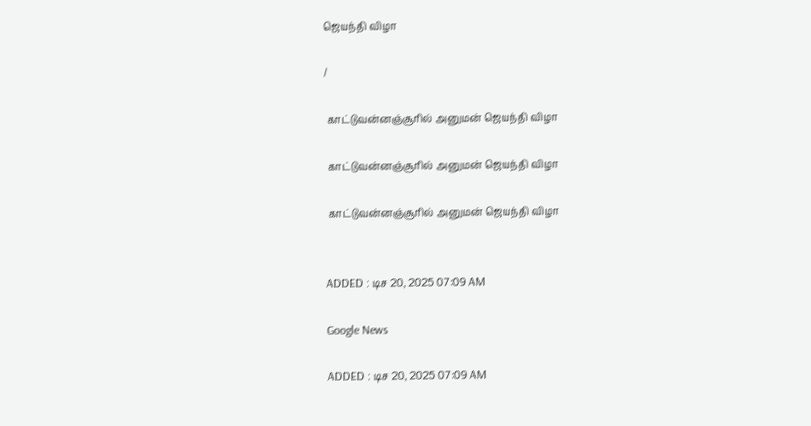ஜெயந்தி விழா

/

 காட்டுவன்னஞ்சூரில் அனுமன் ஜெயந்தி விழா

 காட்டுவன்னஞ்சூரில் அனுமன் ஜெயந்தி விழா

 காட்டுவன்னஞ்சூரில் அனுமன் ஜெயந்தி விழா


ADDED : டிச 20, 2025 07:09 AM

Google News

ADDED : டிச 20, 2025 07:09 AM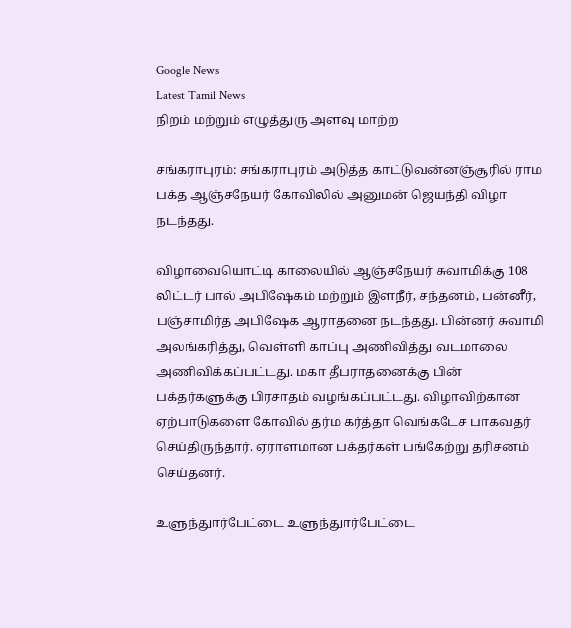Google News
Latest Tamil News
நிறம் மற்றும் எழுத்துரு அளவு மாற்ற

சங்கராபுரம்: சங்கராபுரம் அடுத்த காட்டுவன்னஞ்சூரில் ராம பக்த ஆஞ்சநேயர் கோவிலில் அனுமன் ஜெயந்தி விழா நடந்தது.

விழாவையொட்டி காலையில் ஆஞ்சநேயர் சுவாமிக்கு 108 லிட்டர் பால் அபிஷேகம் மற்றும் இளநீர், சந்தனம், பன்னீர், பஞ்சாமிர்த அபிஷேக ஆராதனை நடந்தது. பின்னர் சுவாமி அலங்கரித்து, வெள்ளி காப்பு அணிவித்து வடமாலை அணிவிக்கப்பட்டது. மகா தீபராதனைக்கு பின் பக்தர்களுக்கு பிரசாதம் வழங்கப்பட்டது. விழாவிற்கான ஏற்பாடுகளை கோவில் தர்ம கர்த்தா வெங்கடேச பாகவதர் செய்திருந்தார். ஏராளமான பக்தர்கள் பங்கேற்று தரிசனம் செய்தனர்.

உளுந்துார்பேட்டை உளுந்துார்பேட்டை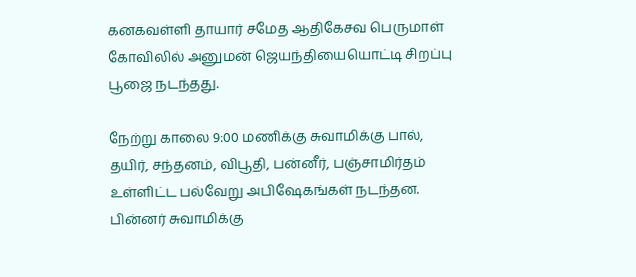கனகவள்ளி தாயார் சமேத ஆதிகேசவ பெருமாள் கோவிலில் அனுமன் ஜெயந்தியையொட்டி சிறப்பு பூஜை நடந்தது.

நேற்று காலை 9:00 மணிக்கு சுவாமிக்கு பால், தயிர், சந்தனம், விபூதி, பன்னீர், பஞ்சாமிர்தம் உள்ளிட்ட பல்வேறு அபிஷேகங்கள் நடந்தன. பின்னர் சுவாமிக்கு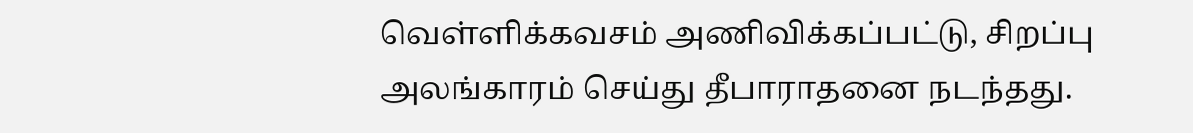வெள்ளிக்கவசம் அணிவிக்கப்பட்டு, சிறப்பு அலங்காரம் செய்து தீபாராதனை நடந்தது.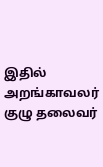இதில் அறங்காவலர் குழு தலைவர்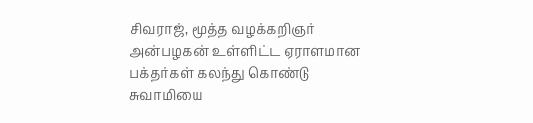சிவராஜ், மூத்த வழக்கறிஞர் அன்பழகன் உள்ளிட்ட ஏராளமான பக்தர்கள் கலந்து கொண்டு சுவாமியை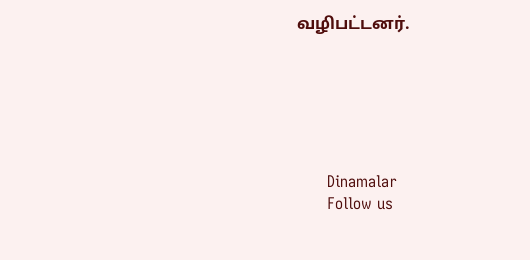வழிபட்டனர்.






      Dinamalar
      Follow us